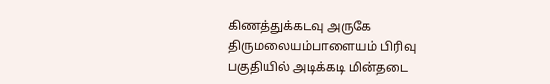கிணத்துக்கடவு அருகே திருமலையம்பாளையம் பிரிவு பகுதியில் அடிக்கடி மின்தடை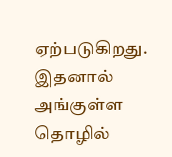ஏற்படுகிறது. இதனால் அங்குள்ள தொழில்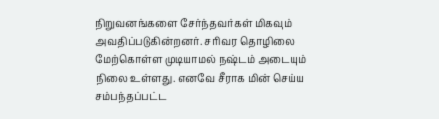நிறுவனங்களை சேர்ந்தவர்கள் மிகவும் அவதிப்படுகின்றனர். சரிவர தொழிலை மேற்கொள்ள முடியாமல் நஷ்டம் அடையும் நிலை உள்ளது. எனவே சீராக மின் செய்ய சம்பந்தப்பட்ட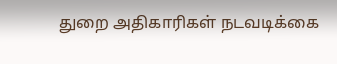துறை அதிகாரிகள் நடவடிக்கை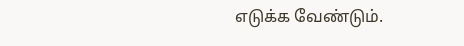எடுக்க வேண்டும்.